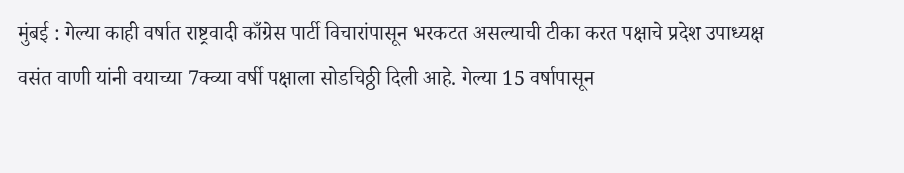मुंबई : गेल्या काही वर्षात राष्ट्रवादी काँग्रेस पार्टी विचारांपासून भरकटत असल्याची टीका करत पक्षाचे प्रदेश उपाध्यक्ष वसंत वाणी यांनी वयाच्या 7क्व्या वर्षी पक्षाला सोडचिठ्ठी दिली आहे. गेल्या 15 वर्षापासून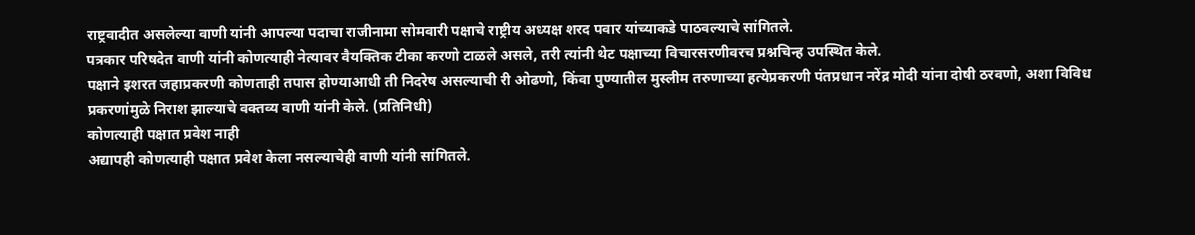राष्ट्रवादीत असलेल्या वाणी यांनी आपल्या पदाचा राजीनामा सोमवारी पक्षाचे राष्ट्रीय अध्यक्ष शरद पवार यांच्याकडे पाठवल्याचे सांगितले.
पत्रकार परिषदेत वाणी यांनी कोणत्याही नेत्यावर वैयक्तिक टीका करणो टाळले असले, तरी त्यांनी थेट पक्षाच्या विचारसरणीवरच प्रश्नचिन्ह उपस्थित केले.
पक्षाने इशरत जहाप्रकरणी कोणताही तपास होण्याआधी ती निदरेष असल्याची री ओढणो, किंवा पुण्यातील मुस्लीम तरुणाच्या हत्येप्रकरणी पंतप्रधान नरेंद्र मोदी यांना दोषी ठरवणो, अशा विविध प्रकरणांमुळे निराश झाल्याचे वक्तव्य वाणी यांनी केले. (प्रतिनिधी)
कोणत्याही पक्षात प्रवेश नाही
अद्यापही कोणत्याही पक्षात प्रवेश केला नसल्याचेही वाणी यांनी सांगितले.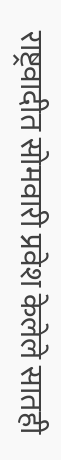राष्ट्रवादीत सोमवारी प्रवेश केलेले सातही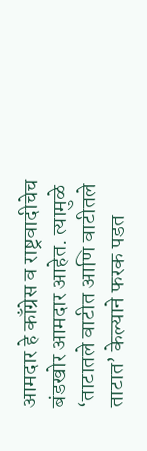आमदार हे काँग्रेस व राष्ट्रवादीचेच बंडखोर आमदार आहेत. त्यामुळे ‘ताटातले वाटीत आणि वाटीतले ताटात’ केल्याने फरक पडत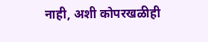नाही, अशी कोपरखळीही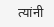त्यांनी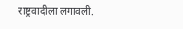राष्ट्रवादीला लगावली.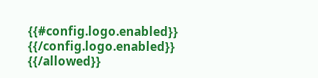{{#config.logo.enabled}} {{/config.logo.enabled}}
{{/allowed}}